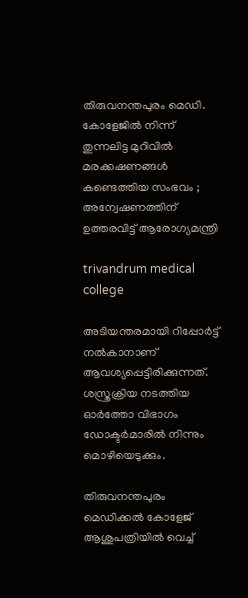തിരുവനന്തപുരം മെഡി. കോളേജില്‍ നിന്ന് തുന്നലിട്ട മുറിവില്‍ മരക്കഷണങ്ങള്‍ കണ്ടെത്തിയ സംഭവം ; അന്വേഷണത്തിന് ഉത്തരവിട്ട് ആരോഗ്യമന്ത്രി

trivandrum medical college

അടിയന്തരമായി റിപ്പോര്‍ട്ട് നല്‍കാനാണ് ആവശ്യപ്പെട്ടിരിക്കുന്നത്. ശസ്ത്രക്രിയ നടത്തിയ ഓര്‍ത്തോ വിഭാഗം ഡോക്ടര്‍മാരില്‍ നിന്നും മൊഴിയെടുക്കും.

തിരുവനന്തപുരം മെഡിക്കല്‍ കോളേജ് ആശുപത്രിയില്‍ വെച്ച്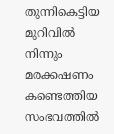തുന്നികെട്ടിയ മുറിവില്‍ നിന്നും മരക്കഷണം കണ്ടെത്തിയ സംഭവത്തില്‍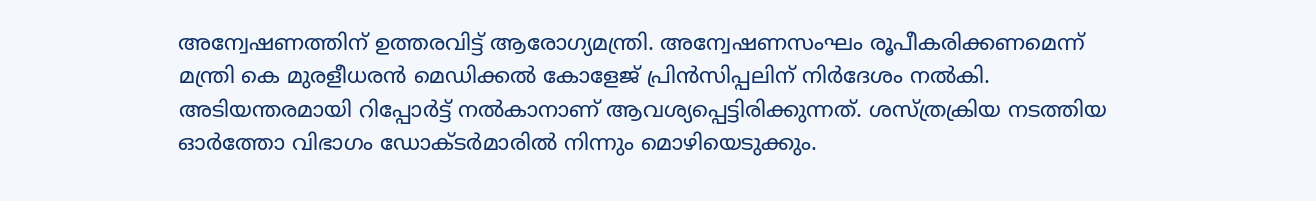അന്വേഷണത്തിന് ഉത്തരവിട്ട് ആരോഗ്യമന്ത്രി. അന്വേഷണസംഘം രൂപീകരിക്കണമെന്ന് മന്ത്രി കെ മുരളീധരന്‍ മെഡിക്കല്‍ കോളേജ് പ്രിന്‍സിപ്പലിന് നിര്‍ദേശം നല്‍കി. അടിയന്തരമായി റിപ്പോര്‍ട്ട് നല്‍കാനാണ് ആവശ്യപ്പെട്ടിരിക്കുന്നത്. ശസ്ത്രക്രിയ നടത്തിയ ഓര്‍ത്തോ വിഭാഗം ഡോക്ടര്‍മാരില്‍ നിന്നും മൊഴിയെടുക്കും.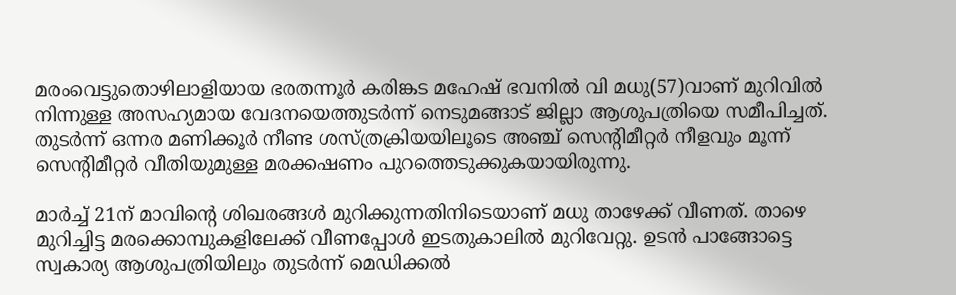മരംവെട്ടുതൊഴിലാളിയായ ഭരതന്നൂര്‍ കരിങ്കട മഹേഷ് ഭവനില്‍ വി മധു(57)വാണ് മുറിവില്‍ നിന്നുള്ള അസഹ്യമായ വേദനയെത്തുടര്‍ന്ന് നെടുമങ്ങാട് ജില്ലാ ആശുപത്രിയെ സമീപിച്ചത്. തുടര്‍ന്ന് ഒന്നര മണിക്കൂര്‍ നീണ്ട ശസ്ത്രക്രിയയിലൂടെ അഞ്ച് സെന്റിമീറ്റര്‍ നീളവും മൂന്ന് സെന്റിമീറ്റര്‍ വീതിയുമുള്ള മരക്കഷണം പുറത്തെടുക്കുകയായിരുന്നു.

മാര്‍ച്ച് 21ന് മാവിന്റെ ശിഖരങ്ങള്‍ മുറിക്കുന്നതിനിടെയാണ് മധു താഴേക്ക് വീണത്. താഴെ മുറിച്ചിട്ട മരക്കൊമ്പുകളിലേക്ക് വീണപ്പോള്‍ ഇടതുകാലില്‍ മുറിവേറ്റു. ഉടന്‍ പാങ്ങോട്ടെ സ്വകാര്യ ആശുപത്രിയിലും തുടര്‍ന്ന് മെഡിക്കല്‍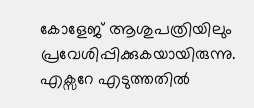കോളേജ് ആശുപത്രിയിലും പ്രവേശിപ്പിക്കുകയായിരുന്നു. എക്സറേ എടുത്തതില്‍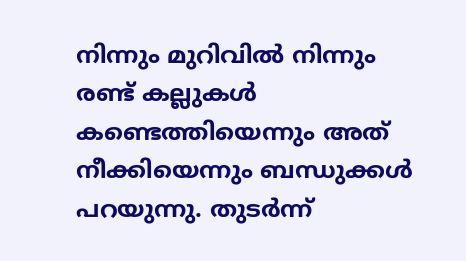നിന്നും മുറിവില്‍ നിന്നും രണ്ട് കല്ലുകള്‍ കണ്ടെത്തിയെന്നും അത് നീക്കിയെന്നും ബന്ധുക്കള്‍ പറയുന്നു. തുടര്‍ന്ന്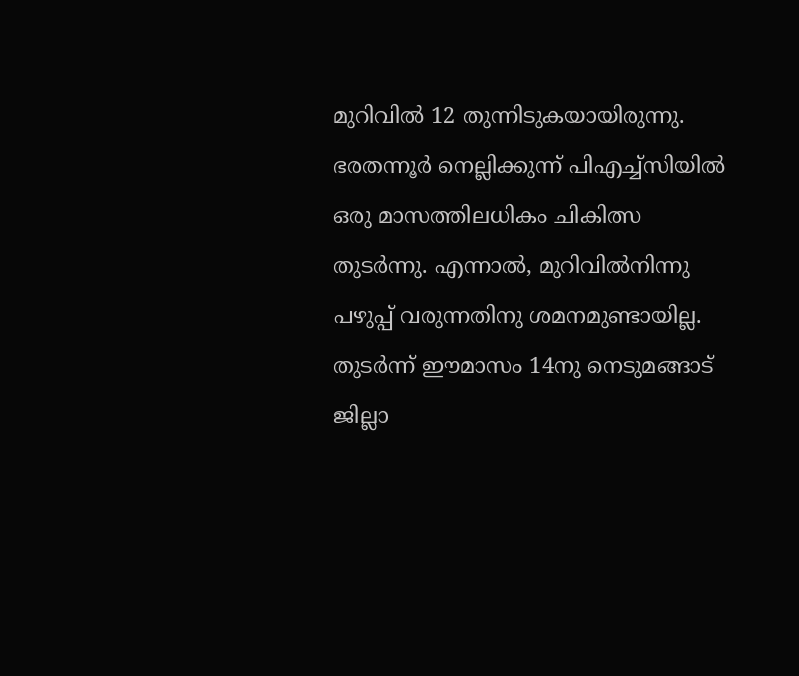മുറിവില്‍ 12 തുന്നിടുകയായിരുന്നു.
ഭരതന്നൂര്‍ നെല്ലിക്കുന്ന് പിഎച്ച്സിയില്‍ ഒരു മാസത്തിലധികം ചികിത്സ തുടര്‍ന്നു. എന്നാല്‍, മുറിവില്‍നിന്നു പഴുപ്പ് വരുന്നതിനു ശമനമുണ്ടായില്ല. തുടര്‍ന്ന് ഈമാസം 14നു നെടുമങ്ങാട് ജില്ലാ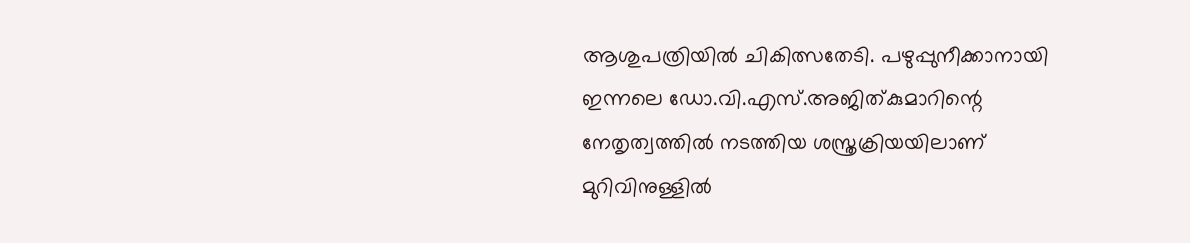ആശുപത്രിയില്‍ ചികിത്സതേടി. പഴുപ്പുനീക്കാനായി ഇന്നലെ ഡോ.വി.എസ്.അജിത്കുമാറിന്റെ നേതൃത്വത്തില്‍ നടത്തിയ ശസ്ത്രക്രിയയിലാണ് മുറിവിനുള്ളില്‍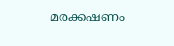മരക്കഷണം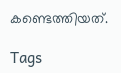കണ്ടെത്തിയത്.

Tags